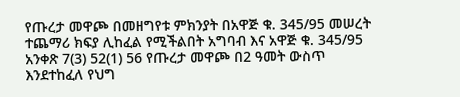የጡረታ መዋጮ በመዘግየቱ ምክንያት በአዋጅ ቁ. 345/95 መሠረት ተጨማሪ ክፍያ ሊከፈል የሚችልበት አግባብ እና አዋጅ ቁ. 345/95 አንቀጽ 7(3) 52(1) 56 የጡረታ መዋጮ በ2 ዓመት ውስጥ እንደተከፈለ የህግ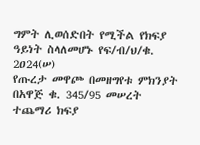ግምት ሊወሰድበት የሚችል የክፍያ ዓይነት ስላለመሆኑ የፍ/ብ/ህ/ቁ. 2ዐ24(ሠ)
የጡረታ መዋጮ በመዘግየቱ ምክንያት በአዋጅ ቁ. 345/95 መሠረት ተጨማሪ ክፍያ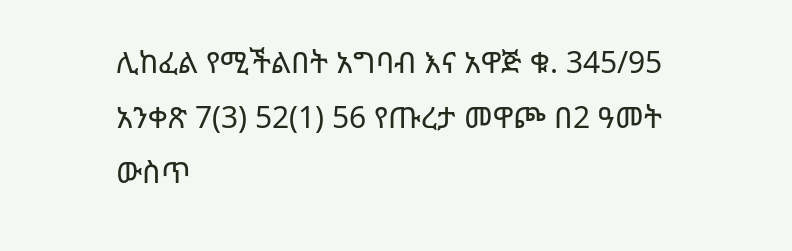ሊከፈል የሚችልበት አግባብ እና አዋጅ ቁ. 345/95 አንቀጽ 7(3) 52(1) 56 የጡረታ መዋጮ በ2 ዓመት ውስጥ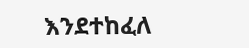እንደተከፈለ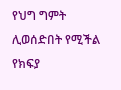የህግ ግምት ሊወሰድበት የሚችል የክፍያ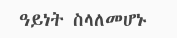ዓይነት ስላለመሆኑ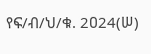የፍ/ብ/ህ/ቁ. 2ዐ24(ሠ)